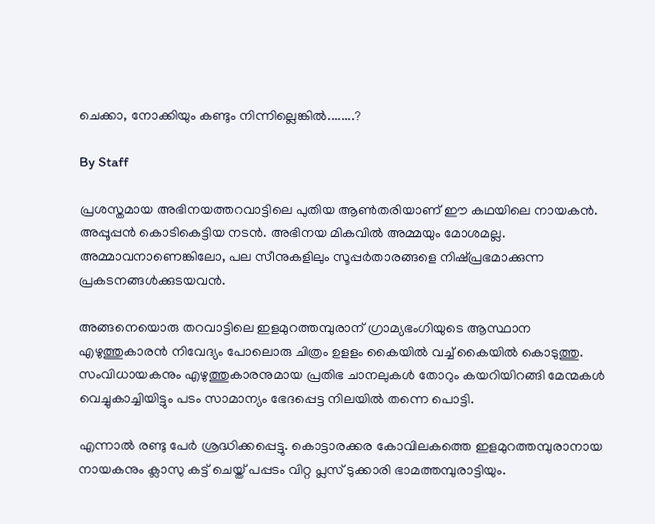ചെക്കാ, നോക്കിയും കണ്ടും നിന്നില്ലെങ്കില്‍........?

By Staff

പ്രശസ്തമായ അഭിനയത്തറവാട്ടിലെ പുതിയ ആണ്‍തരിയാണ് ഈ കഥയിലെ നായകന്‍. അപ്പൂപ്പന്‍ കൊടികെട്ടിയ നടന്‍. അഭിനയ മികവില്‍ അമ്മയും മോശമല്ല. അമ്മാവനാണെങ്കിലോ, പല സീനുകളിലും സൂപ്പര്‍താരങ്ങളെ നിഷ്പ്രഭമാക്കുന്ന പ്രകടനങ്ങള്‍ക്കുടയവന്‍.

അങ്ങനെയൊരു തറവാട്ടിലെ ഇളമുറത്തമ്പുരാന് ഗ്രാമ്യഭംഗിയുടെ ആസ്ഥാന എഴുത്തുകാരന്‍ നിവേദ്യം പോലൊരു ചിത്രം ഉളളം കൈയില്‍ വച്ച് കൈയില്‍ കൊടുത്തു. സംവിധായകനും എഴുത്തുകാരനുമായ പ്രതിഭ ചാനലുകള്‍ തോറും കയറിയിറങ്ങി മേന്മകള്‍ വെച്ചുകാച്ചിയിട്ടും പടം സാമാന്യം ഭേദപ്പെട്ട നിലയില്‍ തന്നെ പൊട്ടി.

എന്നാല്‍ രണ്ടു പേര്‍ ശ്രദ്ധിക്കപ്പെട്ടു. കൊട്ടാരക്കര കോവിലകത്തെ ഇളമുറത്തമ്പുരാനായ നായകനും ക്ലാസു കട്ട് ചെയ്ത് പപ്പടം വിറ്റ പ്ലസ് ടുക്കാരി ഭാമത്തമ്പുരാട്ടിയും.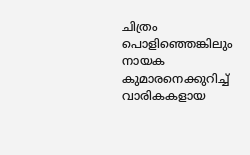ചിത്രം പൊളിഞ്ഞെങ്കിലും നായക കുമാരനെക്കുറിച്ച് വാരികകളായ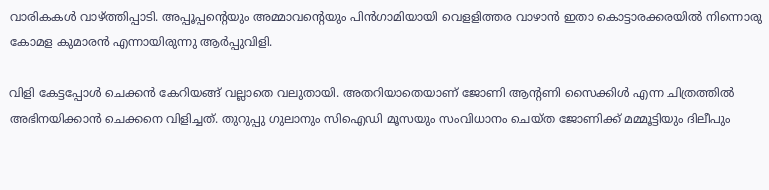വാരികകള്‍ വാഴ്ത്തിപ്പാടി. അപ്പൂപ്പന്റെയും അമ്മാവന്റെയും പിന്‍ഗാമിയായി വെളളിത്തര വാഴാന്‍ ഇതാ കൊട്ടാരക്കരയില്‍ നിന്നൊരു കോമള കുമാരന്‍ എന്നായിരുന്നു ആര്‍പ്പുവിളി.

വിളി കേട്ടപ്പോള്‍ ചെക്കന്‍ കേറിയങ്ങ് വല്ലാതെ വലുതായി. അതറിയാതെയാണ് ജോണി ആന്റണി സൈക്കിള്‍ എന്ന ചിത്രത്തില്‍ അഭിനയിക്കാന്‍ ചെക്കനെ വിളിച്ചത്. തുറുപ്പു ഗുലാനും സിഐഡി മൂസയും സംവിധാനം ചെയ്ത ജോണിക്ക് മമ്മൂട്ടിയും ദിലീപും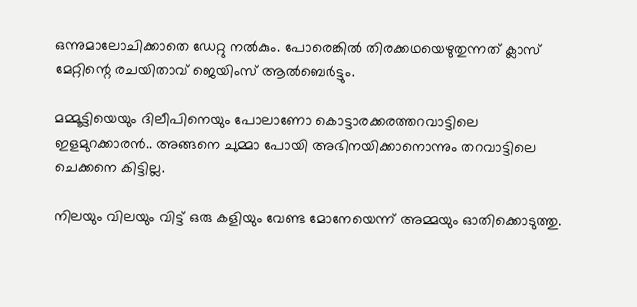ഒന്നുമാലോചിക്കാതെ ഡേറ്റു നല്‍കും. പോരെങ്കില്‍ തിരക്കഥയെഴുതുന്നത് ക്ലാസ് മേറ്റിന്റെ രചയിതാവ് ജെയിംസ് ആല്‍ബെര്‍ട്ടും.

മമ്മൂട്ടിയെയും ദിലീപിനെയും പോലാണോ കൊട്ടാരക്കരത്തറവാട്ടിലെ ഇളമുറക്കാരന്‍.. അങ്ങനെ ചുമ്മാ പോയി അഭിനയിക്കാനൊന്നും തറവാട്ടിലെ ചെക്കനെ കിട്ടില്ല.

നിലയും വിലയും വിട്ട് ഒരു കളിയും വേണ്ട മോനേയെന്ന് അമ്മയും ഓതിക്കൊടുത്തു.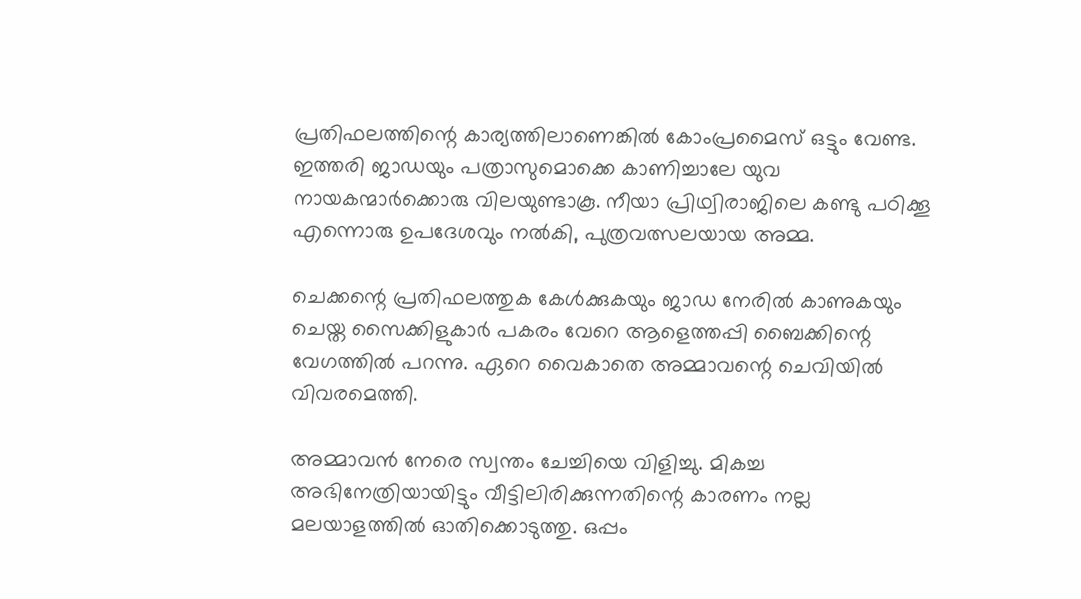പ്രതിഫലത്തിന്റെ കാര്യത്തിലാണെങ്കില്‍ കോംപ്രമൈസ് ഒട്ടും വേണ്ട. ഇത്തരി ജാഡയും പത്രാസുമൊക്കെ കാണിച്ചാലേ യുവ നായകന്മാര്‍ക്കൊരു വിലയുണ്ടാകൂ. നീയാ പ്രിഥ്വിരാജിലെ കണ്ടു പഠിക്കൂ എന്നൊരു ഉപദേശവും നല്‍കി, പുത്രവത്സലയായ അമ്മ.

ചെക്കന്റെ പ്രതിഫലത്തുക കേള്‍ക്കുകയും ജാഡ നേരില്‍ കാണുകയും ചെയ്ത സൈക്കിളുകാര്‍ പകരം വേറെ ആളെത്തപ്പി ബൈക്കിന്റെ വേഗത്തില്‍ പറന്നു. ഏറെ വൈകാതെ അമ്മാവന്റെ ചെവിയില്‍ വിവരമെത്തി.

അമ്മാവന്‍ നേരെ സ്വന്തം ചേച്ചിയെ വിളിച്ചു. മികച്ച അഭിനേത്രിയായിട്ടും വീട്ടിലിരിക്കുന്നതിന്റെ കാരണം നല്ല മലയാളത്തില്‍ ഓതിക്കൊടുത്തു. ഒപ്പം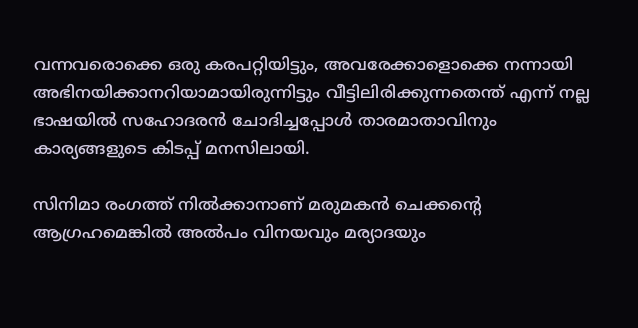വന്നവരൊക്കെ ഒരു കരപറ്റിയിട്ടും, അവരേക്കാളൊക്കെ നന്നായി അഭിനയിക്കാനറിയാമായിരുന്നിട്ടും വീട്ടിലിരിക്കുന്നതെന്ത് എന്ന് നല്ല ഭാഷയില്‍ സഹോദരന്‍ ചോദിച്ചപ്പോള്‍ താരമാതാവിനും കാര്യങ്ങളുടെ കിടപ്പ് മനസിലായി.

സിനിമാ രംഗത്ത് നില്‍ക്കാനാണ് മരുമകന്‍ ചെക്കന്റെ ആഗ്രഹമെങ്കില്‍ അല്‍പം വിനയവും മര്യാദയും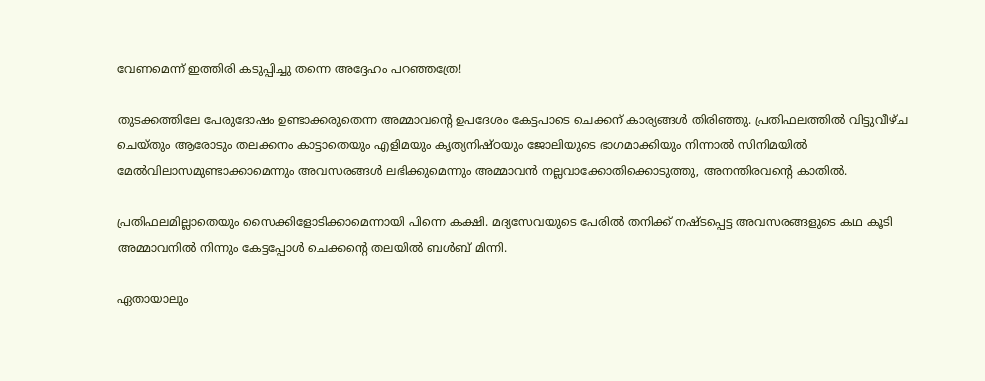വേണമെന്ന് ഇത്തിരി കടുപ്പിച്ചു തന്നെ അദ്ദേഹം പറഞ്ഞത്രേ!

തുടക്കത്തിലേ പേരുദോഷം ഉണ്ടാക്കരുതെന്ന അമ്മാവന്റെ ഉപദേശം കേട്ടപാടെ ചെക്കന് കാര്യങ്ങള്‍ തിരിഞ്ഞു. പ്രതിഫലത്തില്‍ വിട്ടുവീഴ്ച ചെയ്തും ആരോടും തലക്കനം കാട്ടാതെയും എളിമയും കൃത്യനിഷ്ഠയും ജോലിയുടെ ഭാഗമാക്കിയും നിന്നാല്‍ സിനിമയില്‍ മേല്‍വിലാസമുണ്ടാക്കാമെന്നും അവസരങ്ങള്‍ ലഭിക്കുമെന്നും അമ്മാവന്‍ നല്ലവാക്കോതിക്കൊടുത്തു, അനന്തിരവന്റെ കാതില്‍.

പ്രതിഫലമില്ലാതെയും സൈക്കിളോടിക്കാമെന്നായി പിന്നെ കക്ഷി. മദ്യസേവയുടെ പേരില്‍ തനിക്ക് നഷ്ടപ്പെട്ട അവസരങ്ങളുടെ കഥ കൂടി അമ്മാവനില്‍ നിന്നും കേട്ടപ്പോള്‍ ചെക്കന്റെ തലയില്‍ ബള്‍ബ് മിന്നി.

ഏതായാലും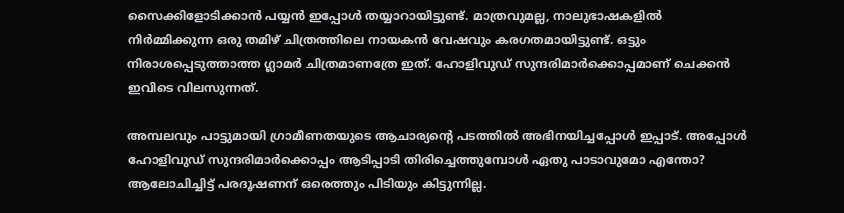സൈക്കിളോടിക്കാന്‍ പയ്യന്‍ ഇപ്പോള്‍ തയ്യാറായിട്ടുണ്ട്. മാത്രവുമല്ല, നാലുഭാഷകളില്‍ നിര്‍‍മ്മിക്കുന്ന ഒരു തമിഴ് ചിത്രത്തിലെ നായകന്‍ വേഷവും കരഗതമായിട്ടുണ്ട്. ഒട്ടും നിരാശപ്പെടുത്താത്ത ഗ്ലാമര്‍ ചിത്രമാണത്രേ ഇത്. ഹോളിവുഡ് സുന്ദരിമാര്‍ക്കൊപ്പമാണ് ചെക്കന്‍ ഇവിടെ വിലസുന്നത്.

അമ്പലവും പാട്ടുമായി ഗ്രാമീണതയുടെ ആചാര്യന്റെ പടത്തില്‍ അഭിനയിച്ചപ്പോള്‍ ഇപ്പാട്. അപ്പോള്‍ ഹോളിവുഡ് സുന്ദരിമാര്‍ക്കൊപ്പം ആടിപ്പാടി തിരിച്ചെത്തുമ്പോള്‍ ഏതു പാടാവുമോ എന്തോ? ആലോചിച്ചിട്ട് പരദൂഷണന് ഒരെത്തും പിടിയും കിട്ടുന്നില്ല.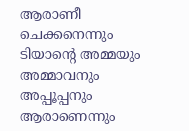ആരാണീ ചെക്കനെന്നും ടിയാന്റെ അമ്മയും അമ്മാവനും അപ്പൂപ്പനും ആരാണെന്നും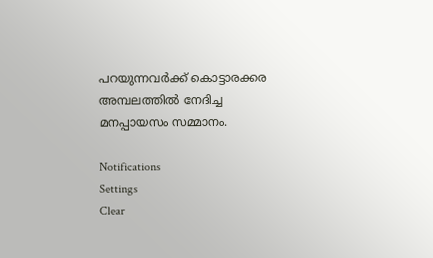പറയുന്നവര്‍ക്ക് കൊട്ടാരക്കര അമ്പലത്തില്‍ നേദിച്ച മനപ്പായസം സമ്മാനം.

Notifications
Settings
Clear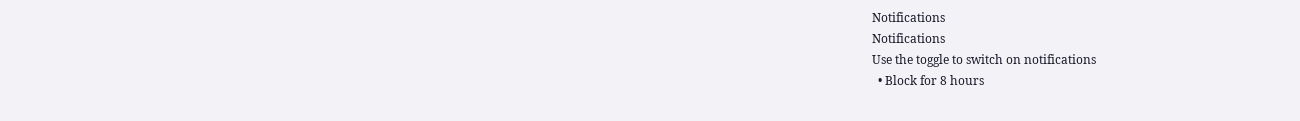Notifications
Notifications
Use the toggle to switch on notifications
  • Block for 8 hours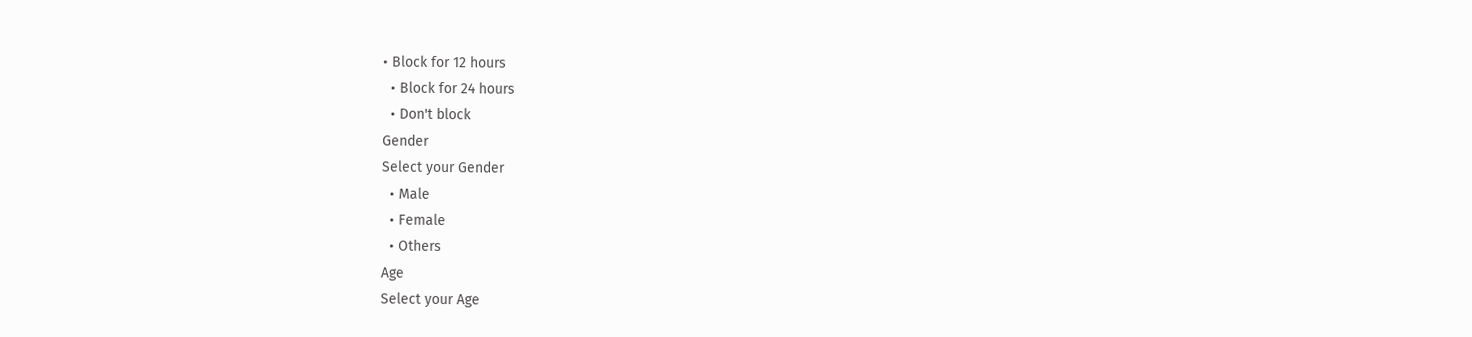• Block for 12 hours
  • Block for 24 hours
  • Don't block
Gender
Select your Gender
  • Male
  • Female
  • Others
Age
Select your Age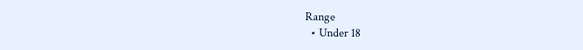Range
  • Under 18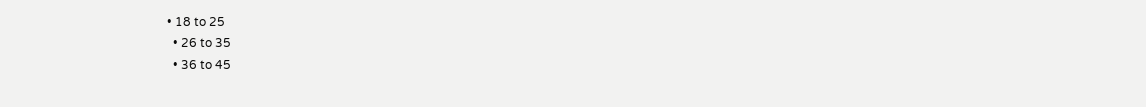• 18 to 25
  • 26 to 35
  • 36 to 45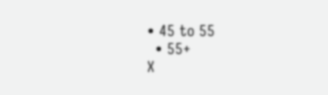• 45 to 55
  • 55+
X